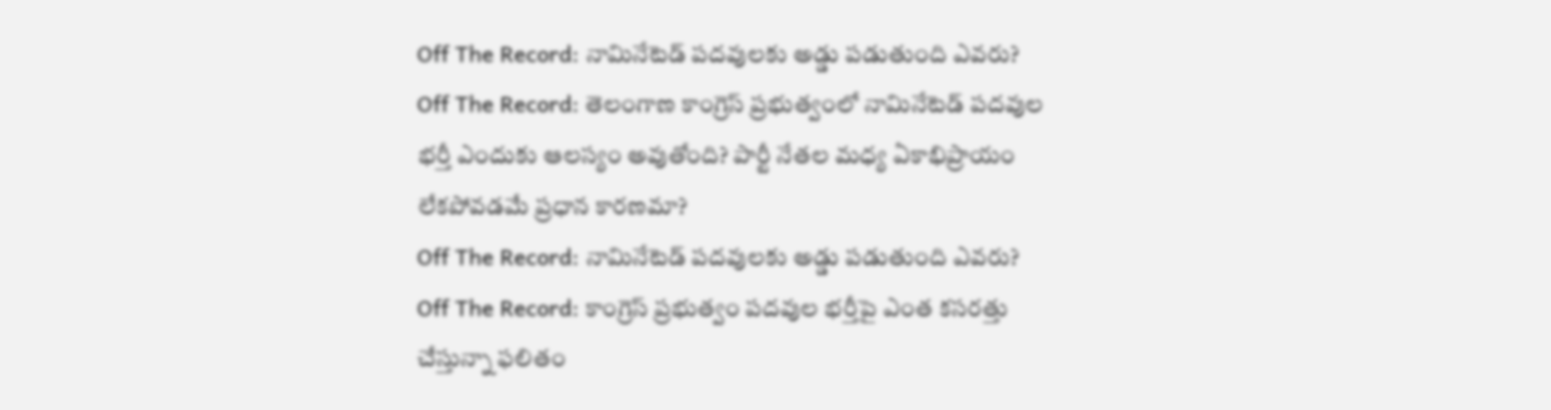Off The Record: నామినేటెడ్ పదవులకు అడ్డు పడుతుంది ఎవరు?
Off The Record: తెలంగాణ కాంగ్రెస్ ప్రభుత్వంలో నామినేటెడ్ పదవుల భర్తీ ఎందుకు ఆలస్యం అవుతోంది? పార్టీ నేతల మధ్య ఏకాభిప్రాయం లేకపోవడమే ప్రధాన కారణమా?
Off The Record: నామినేటెడ్ పదవులకు అడ్డు పడుతుంది ఎవరు?
Off The Record: కాంగ్రెస్ ప్రభుత్వం పదవుల భర్తీపై ఎంత కసరత్తు చేస్తున్నా ఫలితం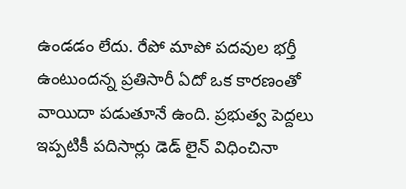ఉండడం లేదు. రేపో మాపో పదవుల భర్తీ ఉంటుందన్న ప్రతిసారీ ఏదో ఒక కారణంతో వాయిదా పడుతూనే ఉంది. ప్రభుత్వ పెద్దలు ఇప్పటికీ పదిసార్లు డెడ్ లైన్ విధించినా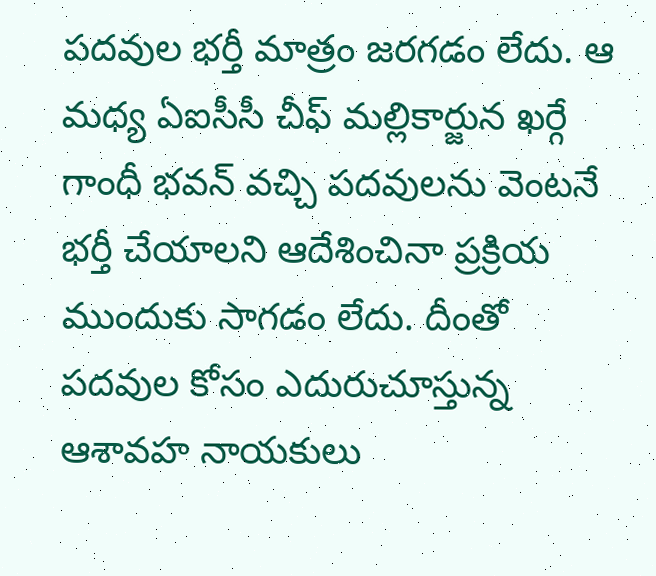పదవుల భర్తీ మాత్రం జరగడం లేదు. ఆ మధ్య ఏఐసీసీ చీఫ్ మల్లికార్జున ఖర్గే గాంధీ భవన్ వచ్చి పదవులను వెంటనే భర్తీ చేయాలని ఆదేశించినా ప్రక్రియ ముందుకు సాగడం లేదు. దీంతో పదవుల కోసం ఎదురుచూస్తున్న ఆశావహ నాయకులు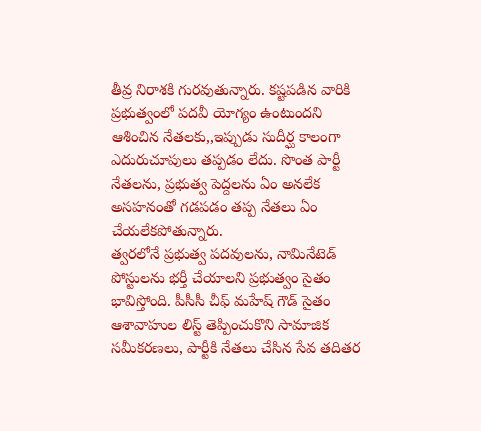తీవ్ర నిరాశకి గురవుతున్నారు. కష్టపడిన వారికి ప్రభుత్వంలో పదవీ యోగ్యం ఉంటుందని ఆశించిన నేతలకు,,ఇప్పుడు సుదీర్ఘ కాలంగా ఎదురుచూపులు తప్పడం లేదు. సొంత పార్టీ నేతలను, ప్రభుత్వ పెద్దలను ఏం అనలేక అసహనంతో గడపడం తప్ప నేతలు ఏం చేయలేకపోతున్నారు.
త్వరలోనే ప్రభుత్వ పదవులను, నామినేటెడ్ పోస్టులను భర్తీ చేయాలని ప్రభుత్వం సైతం భావిస్తోంది. పీసీసీ చీఫ్ మహేష్ గౌడ్ సైతం ఆశావాహుల లిస్ట్ తెప్పించుకొని సామాజిక సమీకరణలు, పార్టీకి నేతలు చేసిన సేవ తదితర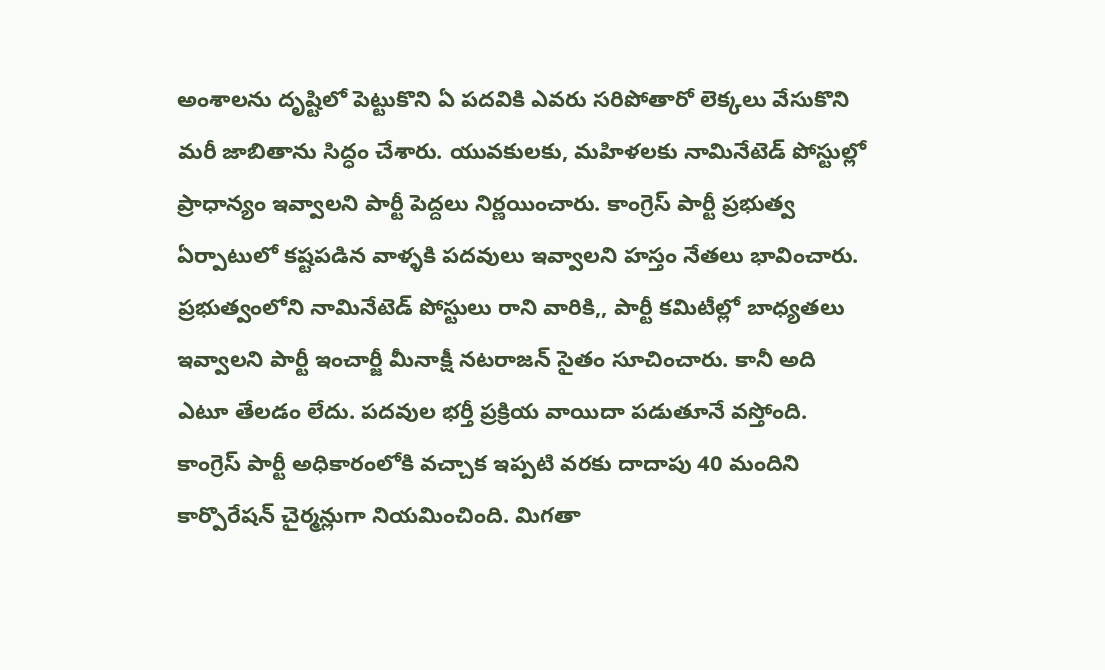అంశాలను దృష్టిలో పెట్టుకొని ఏ పదవికి ఎవరు సరిపోతారో లెక్కలు వేసుకొని మరీ జాబితాను సిద్ధం చేశారు. యువకులకు, మహిళలకు నామినేటెడ్ పోస్టుల్లో ప్రాధాన్యం ఇవ్వాలని పార్టీ పెద్దలు నిర్ణయించారు. కాంగ్రెస్ పార్టీ ప్రభుత్వ ఏర్పాటులో కష్టపడిన వాళ్ళకి పదవులు ఇవ్వాలని హస్తం నేతలు భావించారు. ప్రభుత్వంలోని నామినేటెడ్ పోస్టులు రాని వారికి,, పార్టీ కమిటీల్లో బాధ్యతలు ఇవ్వాలని పార్టీ ఇంచార్జీ మీనాక్షీ నటరాజన్ సైతం సూచించారు. కానీ అది ఎటూ తేలడం లేదు. పదవుల భర్తీ ప్రక్రియ వాయిదా పడుతూనే వస్తోంది.
కాంగ్రెస్ పార్టీ అధికారంలోకి వచ్చాక ఇప్పటి వరకు దాదాపు 40 మందిని కార్పొరేషన్ చైర్మన్లుగా నియమించింది. మిగతా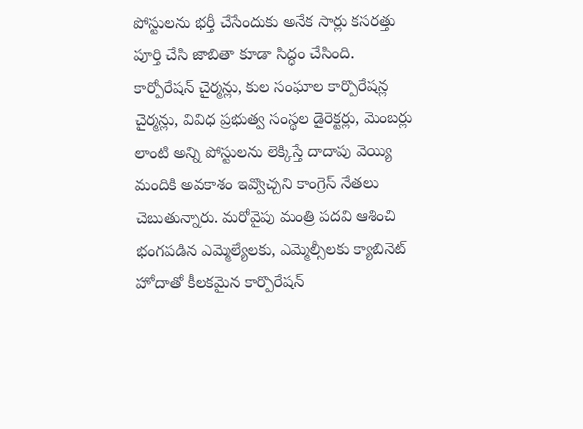పోస్టులను భర్తీ చేసేందుకు అనేక సార్లు కసరత్తు పూర్తి చేసి జాబితా కూడా సిద్ధం చేసింది. కార్పోరేషన్ చైర్మన్లు, కుల సంఘాల కార్పొరేషన్ల చైర్మన్లు, వివిధ ప్రభుత్వ సంస్థల డైరెక్టర్లు, మెంబర్లు లాంటి అన్ని పోస్టులను లెక్కిస్తే దాదాపు వెయ్యి మందికి అవకాశం ఇవ్వొచ్చని కాంగ్రెస్ నేతలు చెబుతున్నారు. మరోవైపు మంత్రి పదవి ఆశించి భంగపడిన ఎమ్మెల్యేలకు, ఎమ్మెల్సీలకు క్యాబినెట్ హోదాతో కీలకమైన కార్పొరేషన్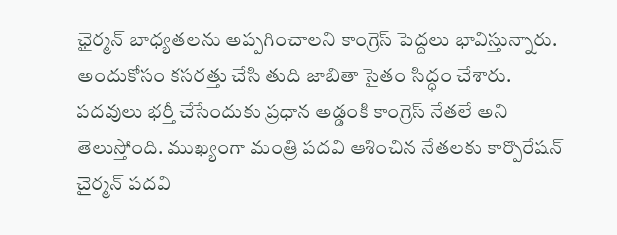ఛైర్మన్ బాధ్యతలను అప్పగించాలని కాంగ్రెస్ పెద్దలు భావిస్తున్నారు. అందుకోసం కసరత్తు చేసి తుది జాబితా సైతం సిద్ధం చేశారు.
పదవులు భర్తీ చేసేందుకు ప్రధాన అడ్డంకి కాంగ్రెస్ నేతలే అని తెలుస్తోంది. ముఖ్యంగా మంత్రి పదవి ఆశించిన నేతలకు కార్పొరేషన్ చైర్మన్ పదవి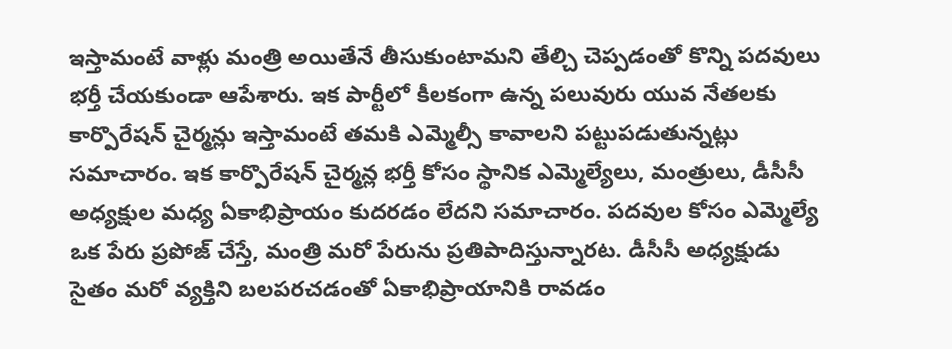ఇస్తామంటే వాళ్లు మంత్రి అయితేనే తీసుకుంటామని తేల్చి చెప్పడంతో కొన్ని పదవులు భర్తీ చేయకుండా ఆపేశారు. ఇక పార్టీలో కీలకంగా ఉన్న పలువురు యువ నేతలకు కార్పొరేషన్ చైర్మన్లు ఇస్తామంటే తమకి ఎమ్మెల్సీ కావాలని పట్టుపడుతున్నట్లు సమాచారం. ఇక కార్పొరేషన్ చైర్మన్ల భర్తీ కోసం స్థానిక ఎమ్మెల్యేలు, మంత్రులు, డీసీసీ అధ్యక్షుల మధ్య ఏకాభిప్రాయం కుదరడం లేదని సమాచారం. పదవుల కోసం ఎమ్మెల్యే ఒక పేరు ప్రపోజ్ చేస్తే, మంత్రి మరో పేరును ప్రతిపాదిస్తున్నారట. డీసీసీ అధ్యక్షుడు సైతం మరో వ్యక్తిని బలపరచడంతో ఏకాభిప్రాయానికి రావడం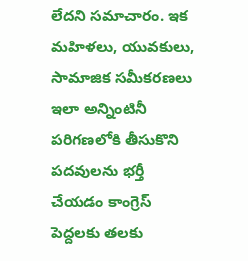లేదని సమాచారం. ఇక మహిళలు, యువకులు, సామాజిక సమీకరణలు ఇలా అన్నింటినీ పరిగణలోకి తీసుకొని పదవులను భర్తీ చేయడం కాంగ్రెస్ పెద్దలకు తలకు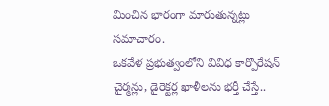మించిన భారంగా మారుతున్నట్లు సమాచారం.
ఒకవేళ ప్రభుత్వంలోని వివిధ కార్పొరేషన్ చైర్మన్లు, డైరెక్టర్ల ఖాళీలను భర్తీ చేస్తే..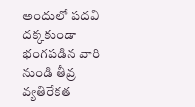అందులో పదవి దక్కకుండా భంగపడిన వారి నుండి తీవ్ర వ్యతిరేకత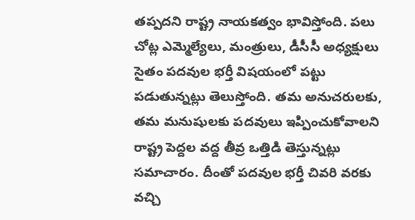తప్పదని రాష్ట్ర నాయకత్వం భావిస్తోంది. పలు చోట్ల ఎమ్మెల్యేలు, మంత్రులు, డీసీసీ అధ్యక్షులు సైతం పదవుల భర్తీ విషయంలో పట్టు పడుతున్నట్లు తెలుస్తోంది. తమ అనుచరులకు, తమ మనుషులకు పదవులు ఇప్పించుకోవాలని రాష్ట్ర పెద్దల వద్ద తీవ్ర ఒత్తిడి తెస్తున్నట్లు సమాచారం. దీంతో పదవుల భర్తీ చివరి వరకు వచ్చి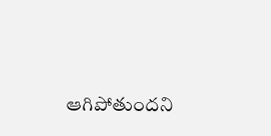ఆగిపోతుందని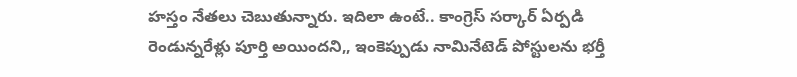హస్తం నేతలు చెబుతున్నారు. ఇదిలా ఉంటే.. కాంగ్రెస్ సర్కార్ ఏర్పడి రెండున్నరేళ్లు పూర్తి అయిందని,, ఇంకెప్పుడు నామినేటెడ్ పోస్టులను భర్తీ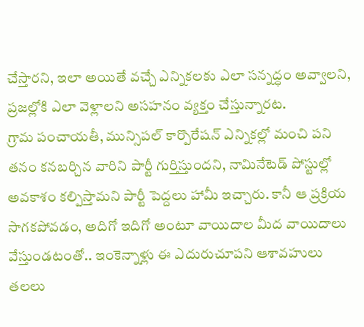చేస్తారని, ఇలా అయితే వచ్చే ఎన్నికలకు ఎలా సన్నద్ధం అవ్వాలని, ప్రజల్లోకి ఎలా వెళ్లాలని అసహనం వ్యక్తం చేస్తున్నారట.
గ్రామ పంచాయతీ, మున్సిపల్ కార్పొరేషన్ ఎన్నికల్లో మంచి పని తనం కనబర్చిన వారిని పార్టీ గుర్తిస్తుందని, నామినేటెడ్ పోస్టుల్లో అవకాశం కల్పిస్తామని పార్టీ పెద్దలు హామీ ఇచ్చారు. కానీ ఆ ప్రక్రియ సాగకపోవడం, అదిగో ఇదిగో అంటూ వాయిదాల మీద వాయిదాలు వేస్తుండటంతో.. ఇంకెన్నాళ్లు ఈ ఎదురుచూపని ఆశావహులు తలలు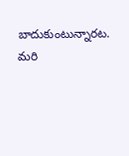బాదుకుంటున్నారట. మరి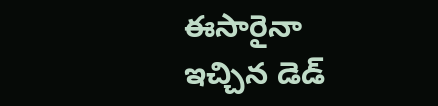ఈసారైనా ఇచ్చిన డెడ్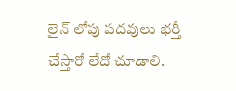లైన్ లోపు పదవులు భర్తీ చేస్తారో లేదో చూడాలి.